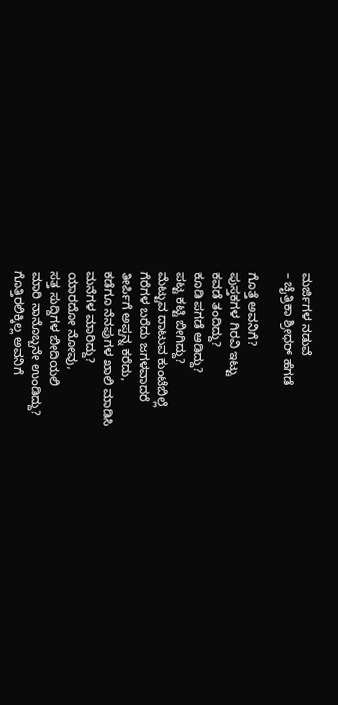ಮರ್ಜಿಗಳ ನಡುವೆ
– ಚೈತ್ರಿಕಾ ಶ್ರೀಧರ್ ಹೆಗಡೆ

ಗೊತ್ತೆ ಅವನಿಗೆ?
ಪುಸ್ತಕಗಳ ಗಿರವಿ ಇಟ್ಟು
ಕವಡೆ ತಂದಿದ್ದು?
ಕೂಡಿ ಪಗಡೆ ಆಡಿದ್ದು?
ಪಟ್ಟ ಕಟ್ಟಿ ಬೀಗಿದ್ದು?
ಮೆಟ್ಟುವ ದಾಟುವ ಕುಂಟೆಬಿಲ್ಲೆ
ಗೆರೆಗಳ ಬರೆದು ಜಗಳವಾದರೆ
ತೀರ್ಪಿಗೆ ಅಪ್ಪನ್ನ ಕರೆದು,
ಕಡೆಗೂ ನೆನಪುಗಳ ಖಾಲಿ ಮಾಡಿಸಿ
ಮನೆಗಳ ಮಾರಿದ್ದು?
ಯಾರದೋ ನೋವು,
ಸತ್ತ ಸುದ್ದಿಗಳ ಬೀದಿಯಲಿ
ಮಾರಿ ನಾನೊಬ್ಬನೇ ಉಂಡಿದ್ದು?
ಗೊತ್ತಿರಲಿಕ್ಕಿಲ್ಲ ಅವನಿಗೆ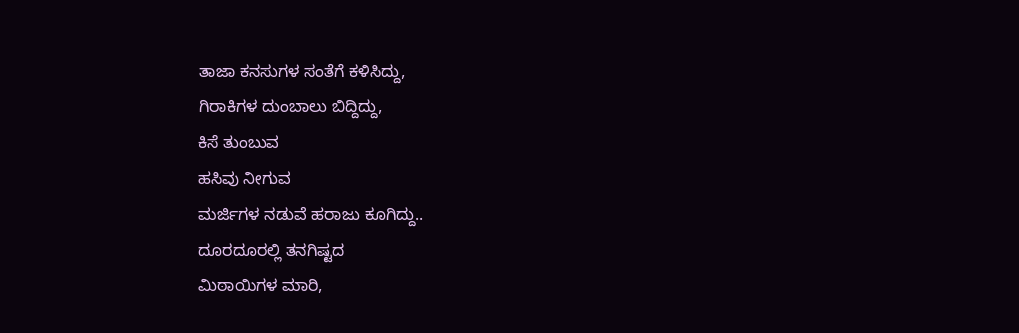ತಾಜಾ ಕನಸುಗಳ ಸಂತೆಗೆ ಕಳಿಸಿದ್ದು,
ಗಿರಾಕಿಗಳ ದುಂಬಾಲು ಬಿದ್ದಿದ್ದು,
ಕಿಸೆ ತುಂಬುವ
ಹಸಿವು ನೀಗುವ
ಮರ್ಜಿಗಳ ನಡುವೆ ಹರಾಜು ಕೂಗಿದ್ದು..
ದೂರದೂರಲ್ಲಿ ತನಗಿಷ್ಟದ
ಮಿಠಾಯಿಗಳ ಮಾರಿ,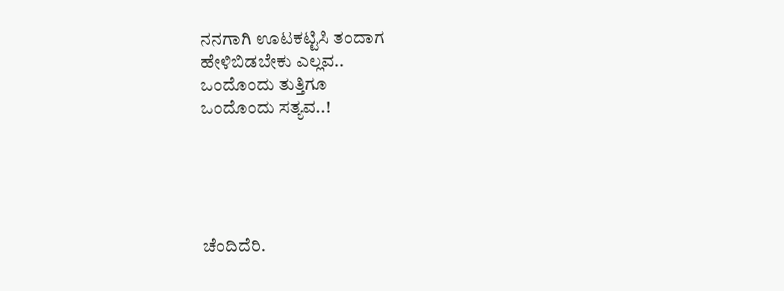ನನಗಾಗಿ ಊಟಕಟ್ಟಿಸಿ ತಂದಾಗ
ಹೇಳಿಬಿಡಬೇಕು ಎಲ್ಲವ..
ಒಂದೊಂದು ತುತ್ತಿಗೂ
ಒಂದೊಂದು ಸತ್ಯವ..!





ಚೆಂದಿದೆರಿ.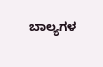ಬಾಲ್ಯಗಳ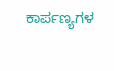ಕಾರ್ಪಣ್ಯಗಳ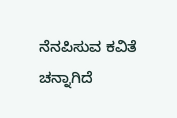ನೆನಪಿಸುವ ಕವಿತೆ ಚನ್ನಾಗಿದೆ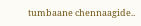tumbaane chennaagide..